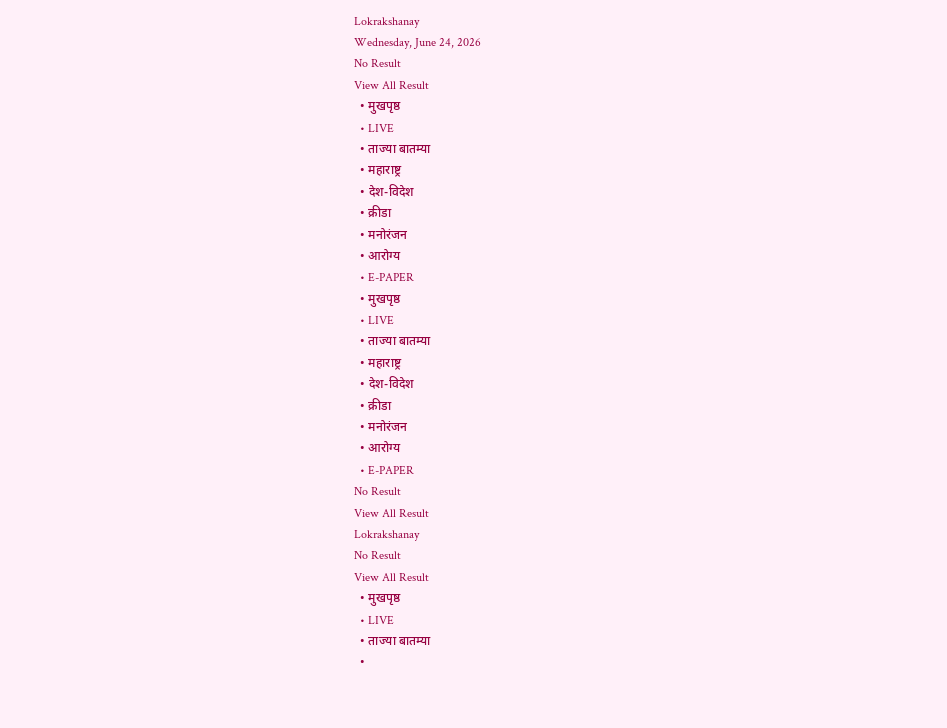Lokrakshanay
Wednesday, June 24, 2026
No Result
View All Result
  • मुखपृष्ठ
  • LIVE
  • ताज्या बातम्या
  • महाराष्ट्र
  • देश-विदेश
  • क्रीडा
  • मनोरंजन
  • आरोग्य
  • E-PAPER
  • मुखपृष्ठ
  • LIVE
  • ताज्या बातम्या
  • महाराष्ट्र
  • देश-विदेश
  • क्रीडा
  • मनोरंजन
  • आरोग्य
  • E-PAPER
No Result
View All Result
Lokrakshanay
No Result
View All Result
  • मुखपृष्ठ
  • LIVE
  • ताज्या बातम्या
  •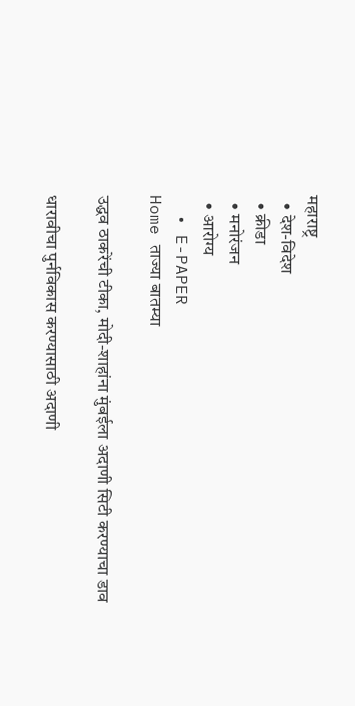महाराष्ट्र
  • देश-विदेश
  • क्रीडा
  • मनोरंजन
  • आरोग्य
  • E-PAPER
Home ताज्या बातम्या

उद्धव ठाकरेंची टीका, मोदी-शाहांना मुंबईला अदाणी सिटी करण्याचा डाव

धारावीचा पुर्नविकास करण्यासाठी अदाणी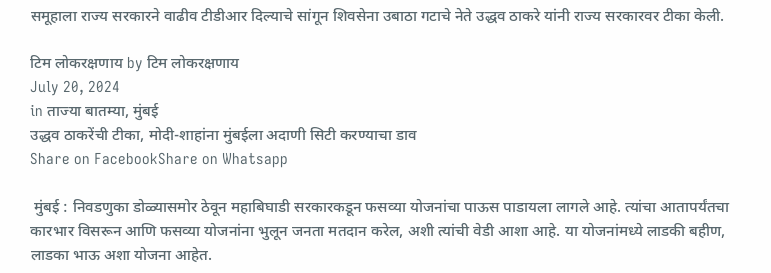समूहाला राज्य सरकारने वाढीव टीडीआर दिल्याचे सांगून शिवसेना उबाठा गटाचे नेते उद्धव ठाकरे यांनी राज्य सरकारवर टीका केली.

टिम लोकरक्षणाय by टिम लोकरक्षणाय
July 20, 2024
in ताज्या बातम्या, मुंबई
उद्धव ठाकरेंची टीका, मोदी-शाहांना मुंबईला अदाणी सिटी करण्याचा डाव
Share on FacebookShare on Whatsapp

 मुंबई : निवडणुका डोळ्यासमोर ठेवून महाबिघाडी सरकारकडून फसव्या योजनांचा पाऊस पाडायला लागले आहे. त्यांचा आतापर्यंतचा कारभार विसरून आणि फसव्या योजनांना भुलून जनता मतदान करेल, अशी त्यांची वेडी आशा आहे. या योजनांमध्ये लाडकी बहीण, लाडका भाऊ अशा योजना आहेत.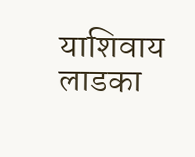याशिवाय लाडका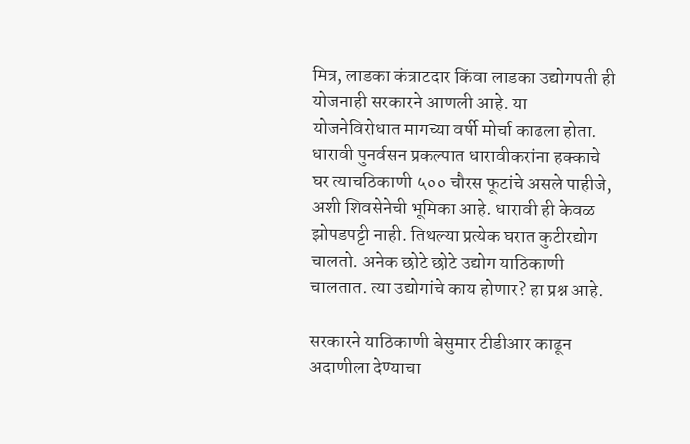मित्र, लाडका कंत्राटदार किंवा लाडका उद्योगपती ही योजनाही सरकारने आणली आहे. या योजनेविरोधात मागच्या वर्षी मोर्चा काढला होता. धारावी पुनर्वसन प्रकल्पात धारावीकरांना हक्काचे घर त्याचठिकाणी ५०० चौरस फूटांचे असले पाहीजे, अशी शिवसेनेची भूमिका आहे. धारावी ही केवळ झोपडपट्टी नाही. तिथल्या प्रत्येक घरात कुटीरद्योग चालतो. अनेक छोटे छोटे उद्योग याठिकाणी चालतात. त्या उद्योगांचे काय होणार? हा प्रश्न आहे.

सरकारने याठिकाणी बेसुमार टीडीआर काढून अदाणीला देण्याचा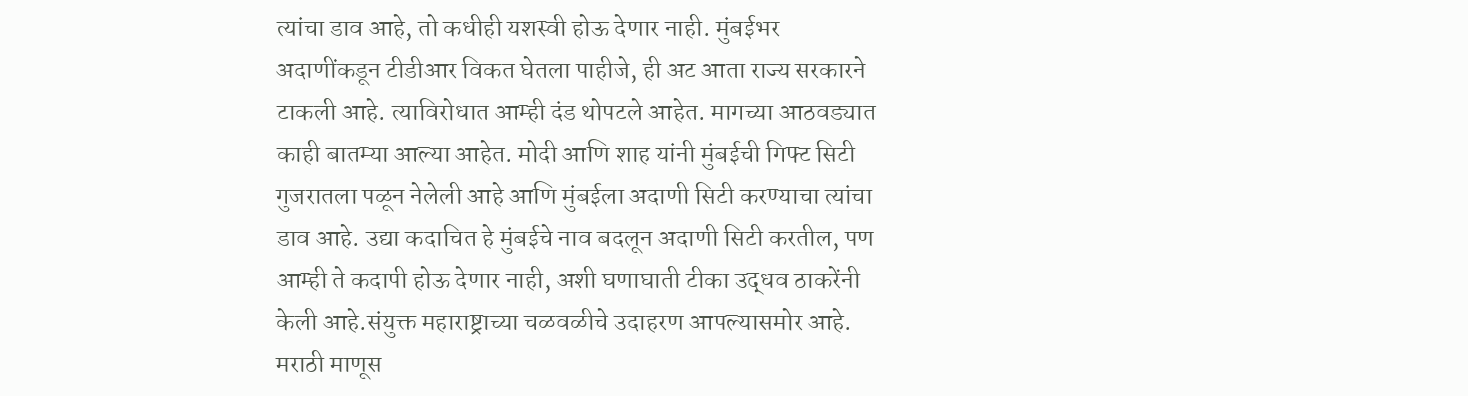त्यांचा डाव आहे, तो कधीही यशस्वी होऊ देणार नाही. मुंबईभर अदाणींकडून टीडीआर विकत घेतला पाहीजे, ही अट आता राज्य सरकारने टाकली आहे. त्याविरोधात आम्ही दंड थोपटले आहेत. मागच्या आठवड्यात काही बातम्या आल्या आहेत. मोदी आणि शाह यांनी मुंबईची गिफ्ट सिटी गुजरातला पळून नेलेली आहे आणि मुंबईला अदाणी सिटी करण्याचा त्यांचा डाव आहे. उद्या कदाचित हे मुंबईचे नाव बदलून अदाणी सिटी करतील, पण आम्ही ते कदापी होऊ देणार नाही, अशी घणाघाती टीका उद्धव ठाकरेंनी केली आहे.संयुक्त महाराष्ट्राच्या चळवळीचे उदाहरण आपल्यासमोर आहे. मराठी माणूस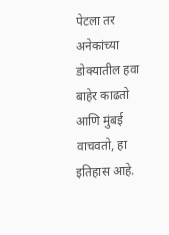पेटला तर अनेकांच्या डोक्यातील हवा बाहेर काढतो आणि मुंबई वाचवतो, हा इतिहास आहे.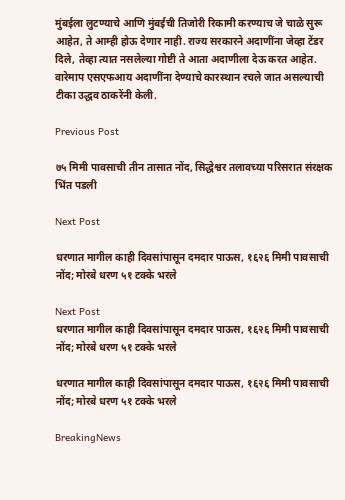मुंबईला लुटण्याचे आणि मुंबईची तिजोरी रिकामी करण्याच जे चाळे सुरू आहेत, ते आम्ही होऊ देणार नाही. राज्य सरकारने अदाणींना जेव्हा टेंडर दिले, तेव्हा त्यात नसलेल्या गोष्टी ते आता अदाणीला देऊ करत आहेत. वारेमाप एसएफआय अदाणींना देण्याचे कारस्थान रचले जात असल्याची टीका उद्धव ठाकरेंनी केली.

Previous Post

७५ मिमी पावसाची तीन तासात नोंद, सिद्धेश्वर तलावच्या परिसरात संरक्षक भिंत पडली

Next Post

धरणात मागील काही दिवसांपासून दमदार पाऊस, १६२६ मिमी पावसाची नोंद; मोरबे धरण ५१ टक्के भरले

Next Post
धरणात मागील काही दिवसांपासून दमदार पाऊस, १६२६ मिमी पावसाची नोंद; मोरबे धरण ५१ टक्के भरले

धरणात मागील काही दिवसांपासून दमदार पाऊस, १६२६ मिमी पावसाची नोंद; मोरबे धरण ५१ टक्के भरले

BreakingNews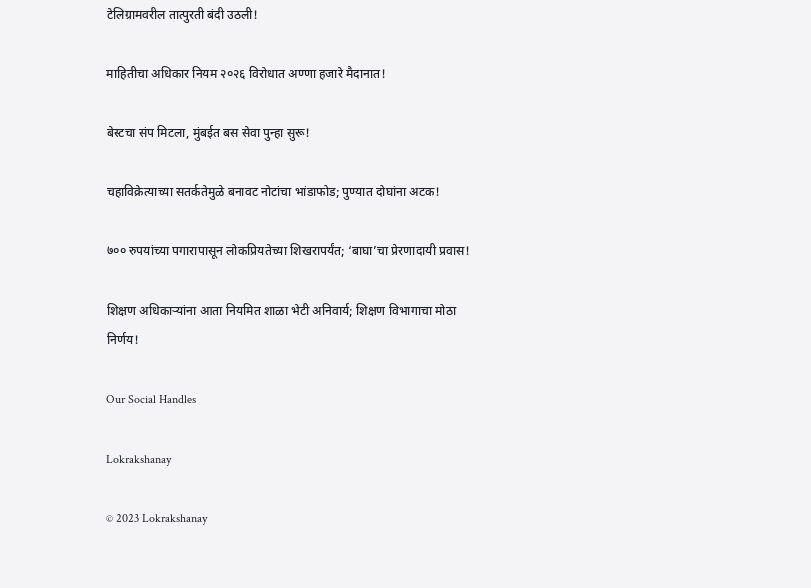टेलिग्रामवरील तात्पुरती बंदी उठली!

माहितीचा अधिकार नियम २०२६ विरोधात अण्णा हजारे मैदानात!

बेस्टचा संप मिटला, मुंबईत बस सेवा पुन्हा सुरू!

चहाविक्रेत्याच्या सतर्कतेमुळे बनावट नोटांचा भांडाफोड; पुण्यात दोघांना अटक!

७०० रुपयांच्या पगारापासून लोकप्रियतेच्या शिखरापर्यंत; ‘बाघा’चा प्रेरणादायी प्रवास!

शिक्षण अधिकाऱ्यांना आता नियमित शाळा भेटी अनिवार्य; शिक्षण विभागाचा मोठा निर्णय!

Our Social Handles

Lokrakshanay

© 2023 Lokrakshanay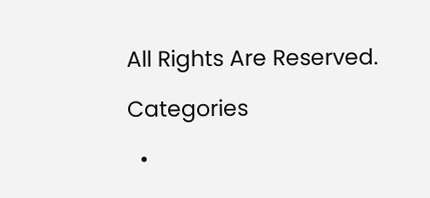All Rights Are Reserved.

Categories

  •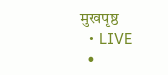मुखपृष्ठ
  • LIVE
  •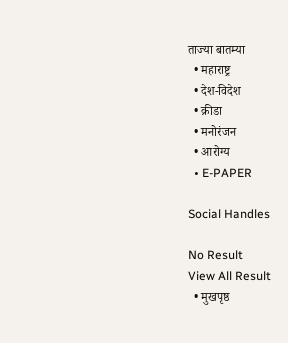ताज्या बातम्या
  • महाराष्ट्र
  • देश-विदेश
  • क्रीडा
  • मनोरंजन
  • आरोग्य
  • E-PAPER

Social Handles

No Result
View All Result
  • मुखपृष्ठ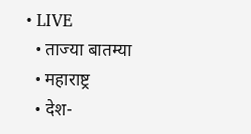• LIVE
  • ताज्या बातम्या
  • महाराष्ट्र
  • देश-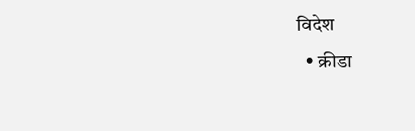विदेश
  • क्रीडा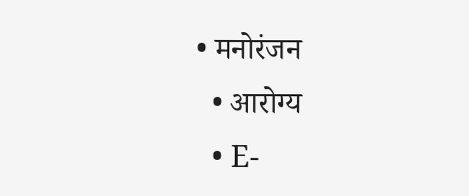• मनोरंजन
  • आरोग्य
  • E-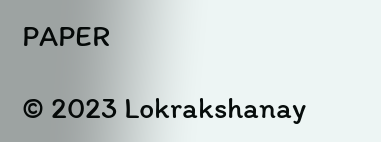PAPER

© 2023 Lokrakshanay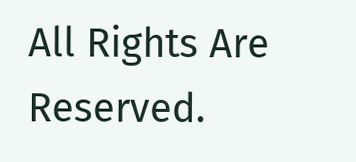All Rights Are Reserved.